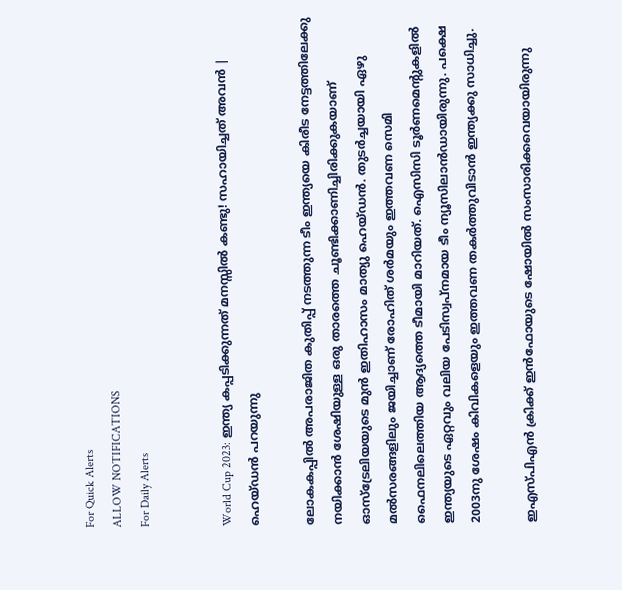For Quick Alerts
ALLOW NOTIFICATIONS
For Daily Alerts


World Cup 2023: ഇന്ത്യ കപ്പടിക്കുന്നത് മനസ്സില്‍ കണ്ടു! സഹായിച്ചത് അവന്‍ | ഹെയ്ഡന്‍ പറയുന്നു

ലോകകപ്പില്‍ അപരാജിത കുതിപ്പ് നടത്തുന്ന ടീം ഇന്ത്യയെ കിരീട നേട്ടത്തിലേക്കു നയിക്കാന്‍ ശേഷിയുള്ള ഒരു താരത്തെ ചൂണ്ടിക്കാണിച്ചിരിക്കുകയാണ് ഓസ്‌ട്രേലിയയുടെ മുന്‍ ഇതിഹാസം മാത്യു ഹെയ്ഡന്‍. തുടര്‍ച്ചയായി ഏഴു മല്‍സരങ്ങളിലും ജയിച്ചാണ് രോഹിത് ശര്‍മയും ഇത്തവണ സെമി ഫൈനലിലെത്തിയ ആദ്യത്തെ ടീമായി മാറിയത്. ഐസിസി ടൂര്‍ണമെന്റുകളില്‍ ഇന്ത്യയുടെ ഏറ്റവും വലിയ പേടിസ്വപ്‌നമായ ടീം ന്യൂസിലാന്‍ഡായിരുന്നു. പക്ഷെ 2003നു ശേഷം കിവികളെയും ഇത്തവണ തകര്‍ത്തുവിടാന്‍ ഇന്ത്യക്കു സാധിച്ചു.

ഇഎസ്പിഎന്‍ ക്രിക്ക് ഇന്‍ഫോയുടെ ഷോയില്‍ സംസാരിക്കവെയായിരുന്നു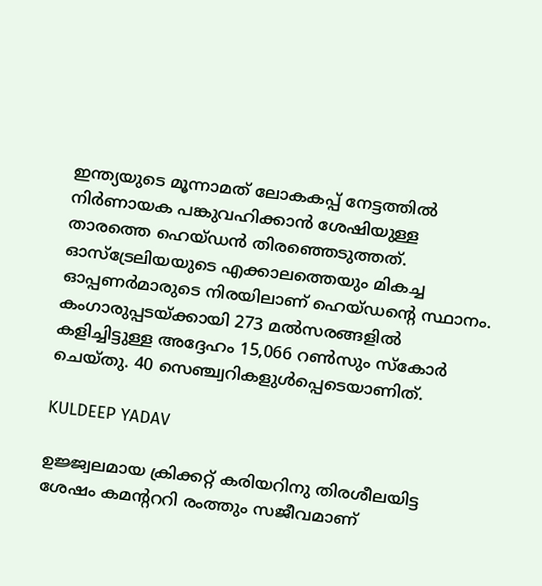ഇന്ത്യയുടെ മൂന്നാമത് ലോകകപ്പ് നേട്ടത്തില്‍ നിര്‍ണായക പങ്കുവഹിക്കാന്‍ ശേഷിയുള്ള താരത്തെ ഹെയ്ഡന്‍ തിരഞ്ഞെടുത്തത്. ഓസ്‌ട്രേലിയയുടെ എക്കാലത്തെയും മികച്ച ഓപ്പണര്‍മാരുടെ നിരയിലാണ് ഹെയ്ഡന്റെ സ്ഥാനം. കംഗാരുപ്പടയ്ക്കായി 273 മല്‍സരങ്ങളില്‍ കളിച്ചിട്ടുള്ള അദ്ദേഹം 15,066 റണ്‍സും സ്‌കോര്‍ ചെയ്തു. 40 സെഞ്ച്വറികളുള്‍പ്പെടെയാണിത്.

KULDEEP YADAV

ഉജ്ജ്വലമായ ക്രിക്കറ്റ് കരിയറിനു തിരശീലയിട്ട ശേഷം കമന്റററി രംത്തും സജീവമാണ്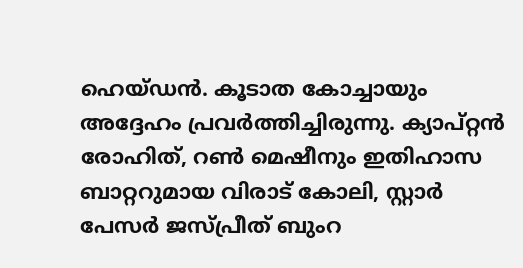ഹെയ്ഡന്‍. കൂടാത കോച്ചായും അദ്ദേഹം പ്രവര്‍ത്തിച്ചിരുന്നു. ക്യാപ്റ്റന്‍ രോഹിത്, റണ്‍ മെഷീനും ഇതിഹാസ ബാറ്ററുമായ വിരാട് കോലി, സ്റ്റാര്‍ പേസര്‍ ജസ്പ്രീത് ബുംറ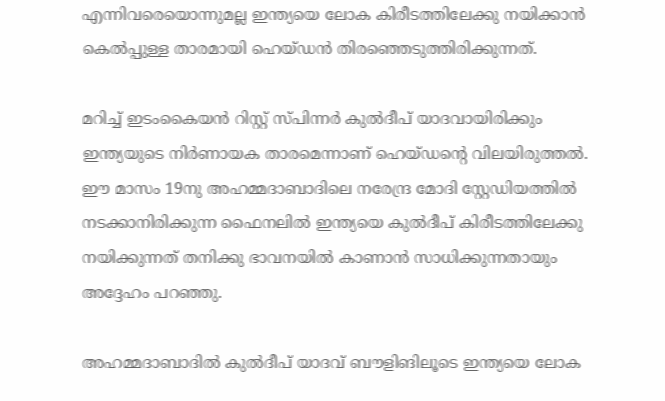എന്നിവരെയൊന്നുമല്ല ഇന്ത്യയെ ലോക കിരീടത്തിലേക്കു നയിക്കാന്‍ കെല്‍പ്പുള്ള താരമായി ഹെയ്ഡന്‍ തിരഞ്ഞെടുത്തിരിക്കുന്നത്.

മറിച്ച് ഇടംകൈയന്‍ റിസ്റ്റ് സ്പിന്നര്‍ കുല്‍ദീപ് യാദവായിരിക്കും ഇന്ത്യയുടെ നിര്‍ണായക താരമെന്നാണ് ഹെയ്ഡന്റെ വിലയിരുത്തല്‍. ഈ മാസം 19നു അഹമ്മദാബാദിലെ നരേന്ദ്ര മോദി സ്റ്റേഡിയത്തില്‍ നടക്കാനിരിക്കുന്ന ഫൈനലില്‍ ഇന്ത്യയെ കുല്‍ദീപ് കിരീടത്തിലേക്കു നയിക്കുന്നത് തനിക്കു ഭാവനയില്‍ കാണാന്‍ സാധിക്കുന്നതായും അദ്ദേഹം പറഞ്ഞു.

അഹമ്മദാബാദില്‍ കുല്‍ദീപ് യാദവ് ബൗളിങിലൂടെ ഇന്ത്യയെ ലോക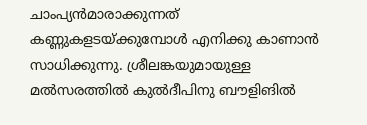ചാംപ്യന്‍മാരാക്കുന്നത് കണ്ണുകളടയ്ക്കുമ്പോള്‍ എനിക്കു കാണാന്‍ സാധിക്കുന്നു. ശ്രീലങ്കയുമായുള്ള മല്‍സരത്തില്‍ കുല്‍ദീപിനു ബൗളിങില്‍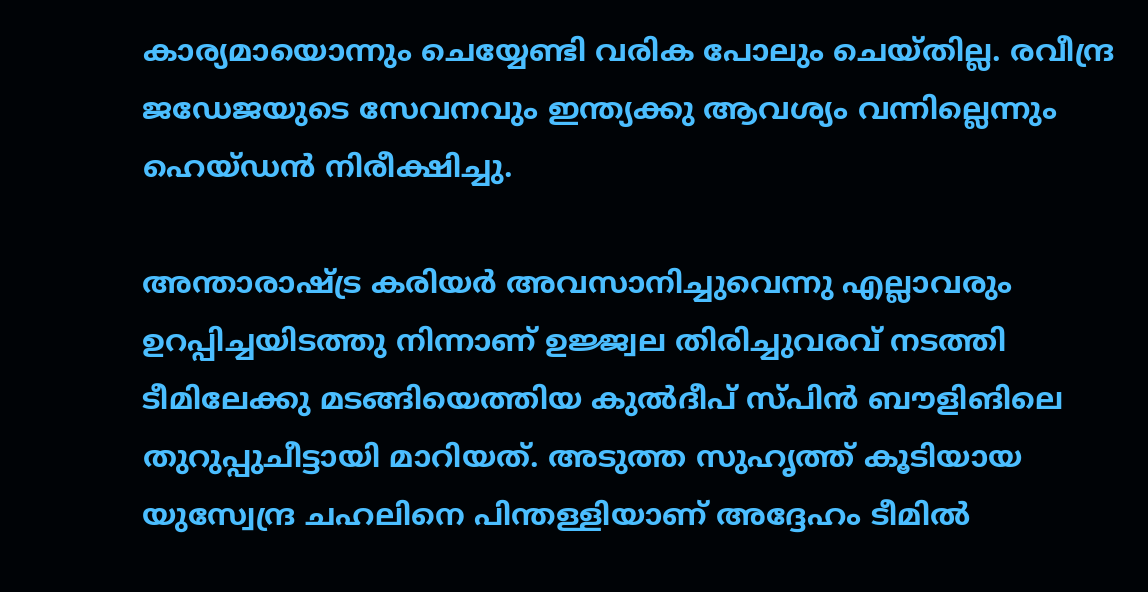കാര്യമായൊന്നും ചെയ്യേണ്ടി വരിക പോലും ചെയ്തില്ല. രവീന്ദ്ര ജഡേജയുടെ സേവനവും ഇന്ത്യക്കു ആവശ്യം വന്നില്ലെന്നും ഹെയ്ഡന്‍ നിരീക്ഷിച്ചു.

അന്താരാഷ്ട്ര കരിയര്‍ അവസാനിച്ചുവെന്നു എല്ലാവരും ഉറപ്പിച്ചയിടത്തു നിന്നാണ് ഉജ്ജ്വല തിരിച്ചുവരവ് നടത്തി ടീമിലേക്കു മടങ്ങിയെത്തിയ കുല്‍ദീപ് സ്പിന്‍ ബൗളിങിലെ തുറുപ്പുചീട്ടായി മാറിയത്. അടുത്ത സുഹൃത്ത് കൂടിയായ യുസ്വേന്ദ്ര ചഹലിനെ പിന്തള്ളിയാണ് അദ്ദേഹം ടീമില്‍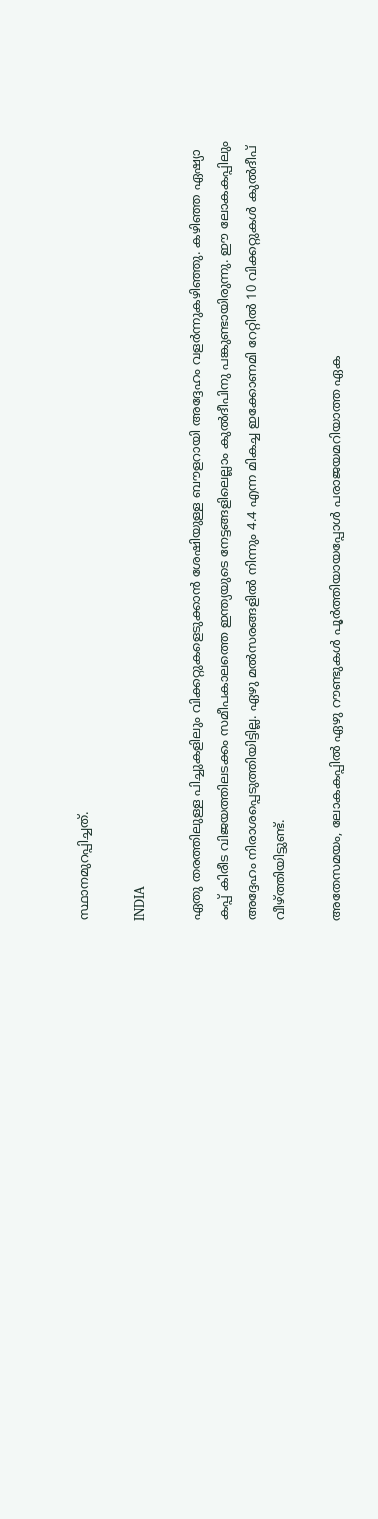സ്ഥാനമുറപ്പിച്ചത്.

INDIA

ഏതു തരത്തിലുള്ള പിച്ചുകളിലും വിക്കറ്റുകളെടുക്കാന്‍ ശേഷിയുള്ള ബൗളറായി അദ്ദേഹം വളര്‍ന്നുകഴിഞ്ഞു. കഴിഞ്ഞ ഏഷ്യാ കപ്പ് കിരീട വിജയത്തിലടക്കം സമീപകാലത്തെ ഇന്ത്യയുടെ നേട്ടങ്ങളിലെല്ലാം കുല്‍ദീപിനു പങ്കുണ്ടായിരുന്നു. ഈ ലോകകപ്പിലും അദ്ദേഹം നിരാശപ്പെടുത്തിയിട്ടില്ല. ഏഴു മല്‍സരങ്ങളില്‍ നിന്നും 4.4 എന്ന മികച്ച ഇക്കോണമി റേറ്റില്‍ 10 വിക്കറ്റുകള്‍ കുല്‍ദീപ് വീഴ്ത്തിയിട്ടുണ്ട്.

അതേസമയം, ലോകകപ്പില്‍ ഏഴു റൗണ്ടുകള്‍ പൂര്‍ത്തിയായപ്പോള്‍ പരാജയമറിയാത്ത ഏക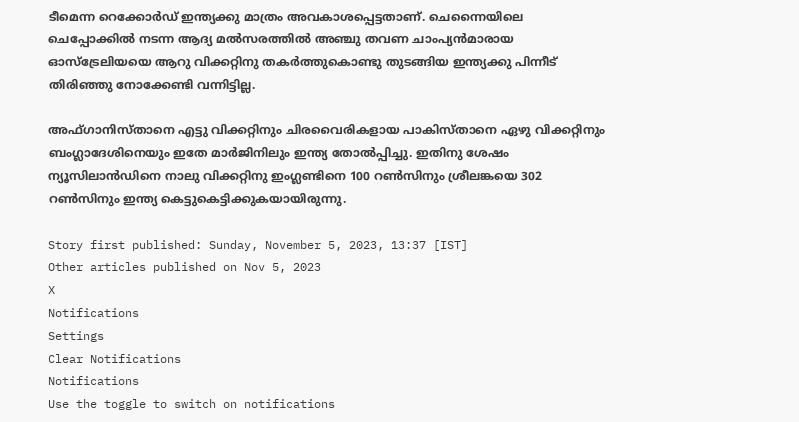ടീമെന്ന റെക്കോര്‍ഡ് ഇന്ത്യക്കു മാത്രം അവകാശപ്പെട്ടതാണ്. ചെന്നൈയിലെ ചെപ്പോക്കില്‍ നടന്ന ആദ്യ മല്‍സരത്തില്‍ അഞ്ചു തവണ ചാംപ്യന്‍മാരായ ഓസ്‌ട്രേലിയയെ ആറു വിക്കറ്റിനു തകര്‍ത്തുകൊണ്ടു തുടങ്ങിയ ഇന്ത്യക്കു പിന്നീട് തിരിഞ്ഞു നോക്കേണ്ടി വന്നിട്ടില്ല.

അഫ്ഗാനിസ്താനെ എട്ടു വിക്കറ്റിനും ചിരവൈരികളായ പാകിസ്താനെ ഏഴു വിക്കറ്റിനും ബംഗ്ലാദേശിനെയും ഇതേ മാര്‍ജിനിലും ഇന്ത്യ തോല്‍പ്പിച്ചു. ഇതിനു ശേഷം ന്യൂസിലാന്‍ഡിനെ നാലു വിക്കറ്റിനു ഇംഗ്ലണ്ടിനെ 100 റണ്‍സിനും ശ്രീലങ്കയെ 302 റണ്‍സിനും ഇന്ത്യ കെട്ടുകെട്ടിക്കുകയായിരുന്നു.

Story first published: Sunday, November 5, 2023, 13:37 [IST]
Other articles published on Nov 5, 2023
X
Notifications
Settings
Clear Notifications
Notifications
Use the toggle to switch on notifications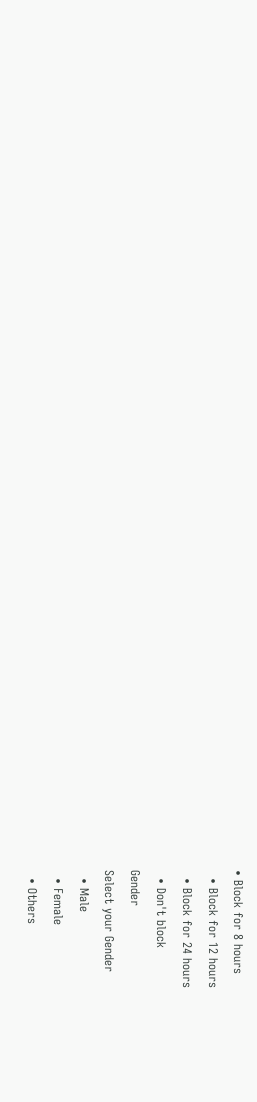• Block for 8 hours
  • Block for 12 hours
  • Block for 24 hours
  • Don't block
Gender
Select your Gender
  • Male
  • Female
  • Others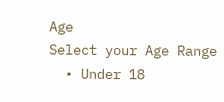Age
Select your Age Range
  • Under 18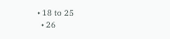• 18 to 25
  • 26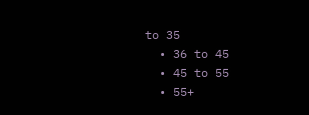to 35
  • 36 to 45
  • 45 to 55
  • 55+